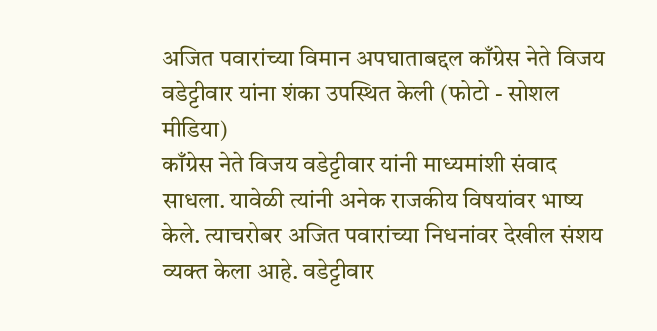अजित पवारांच्या विमान अपघाताबद्दल काँग्रेस नेते विजय वडेट्टीवार यांना शंका उपस्थित केली (फोटो - सोशल मीडिया)
काँग्रेस नेते विजय वडेट्टीवार यांनी माध्यमांशी संवाद साधला. यावेळी त्यांनी अनेक राजकीय विषयांवर भाष्य केले. त्याचरोबर अजित पवारांच्या निधनांवर देखील संशय व्यक्त केला आहे. वडेट्टीवार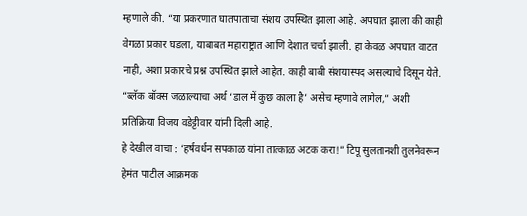म्हणाले की. “या प्रकरणात घातपाताचा संशय उपस्थित झाला आहे. अपघात झाला की काही वेगळा प्रकार घडला, याबाबत महाराष्ट्रात आणि देशात चर्चा झाली. हा केवळ अपघात वाटत नाही, अशा प्रकारचे प्रश्न उपस्थित झाले आहेत. काही बाबी संशयास्पद असल्याचे दिसून येते. “ब्लॅक बॉक्स जळाल्याचा अर्थ ‘डाल में कुछ काला है’ असेच म्हणावे लागेल,” अशी प्रतिक्रिया विजय वडेट्टीवार यांनी दिली आहे.
हे देखील वाचा : ‘हर्षवर्धन सपकाळ यांना तात्काळ अटक करा!” टिपू सुलतानशी तुलनेवरून हेमंत पाटील आक्रमक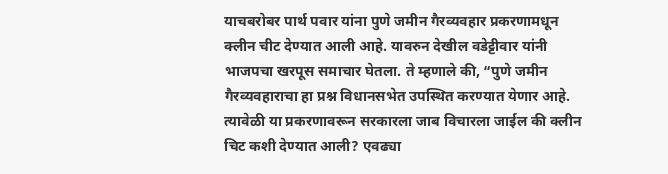याचबरोबर पार्थ पवार यांना पुणे जमीन गैरव्यवहार प्रकरणामधून क्लीन चीट देण्यात आली आहे. यावरुन देखील वडेट्टीवार यांनी भाजपचा खरपूस समाचार घेतला. ते म्हणाले की, “पुणे जमीन गैरव्यवहाराचा हा प्रश्न विधानसभेत उपस्थित करण्यात येणार आहे. त्यावेळी या प्रकरणावरून सरकारला जाब विचारला जाईल की क्लीन चिट कशी देण्यात आली? एवढ्या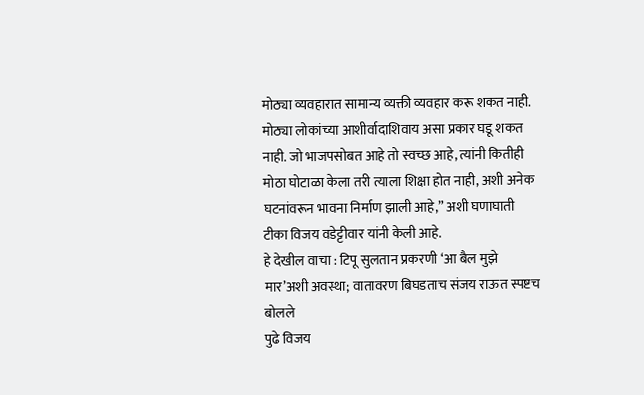मोठ्या व्यवहारात सामान्य व्यक्ती व्यवहार करू शकत नाही. मोठ्या लोकांच्या आशीर्वादाशिवाय असा प्रकार घडू शकत नाही. जो भाजपसोबत आहे तो स्वच्छ आहे, त्यांनी कितीही मोठा घोटाळा केला तरी त्याला शिक्षा होत नाही, अशी अनेक घटनांवरून भावना निर्माण झाली आहे,” अशी घणाघाती टीका विजय वडेट्टीवार यांनी केली आहे.
हे देखील वाचा : टिपू सुलतान प्रकरणी ‘आ बैल मुझे मार’अशी अवस्था; वातावरण बिघडताच संजय राऊत स्पष्टच बोलले
पुढे विजय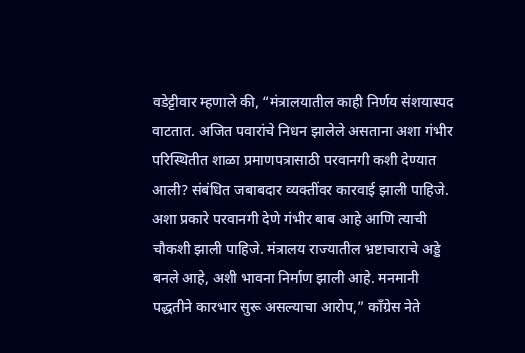वडेट्टीवार म्हणाले की, “मंत्रालयातील काही निर्णय संशयास्पद वाटतात. अजित पवारांचे निधन झालेले असताना अशा गंभीर परिस्थितीत शाळा प्रमाणपत्रासाठी परवानगी कशी देण्यात आली? संबंधित जबाबदार व्यक्तींवर कारवाई झाली पाहिजे. अशा प्रकारे परवानगी देणे गंभीर बाब आहे आणि त्याची चौकशी झाली पाहिजे. मंत्रालय राज्यातील भ्रष्टाचाराचे अड्डे बनले आहे, अशी भावना निर्माण झाली आहे. मनमानी पद्धतीने कारभार सुरू असल्याचा आरोप,” काँग्रेस नेते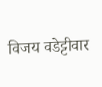विजय वडेट्टीवार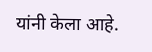यांनी केला आहे.